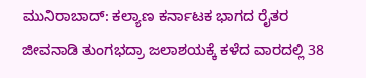ಮುನಿರಾಬಾದ್: ಕಲ್ಯಾಣ ಕರ್ನಾಟಕ ಭಾಗದ ರೈತರ ಜೀವನಾಡಿ ತುಂಗಭದ್ರಾ ಜಲಾಶಯಕ್ಕೆ ಕಳೆದ ವಾರದಲ್ಲಿ 38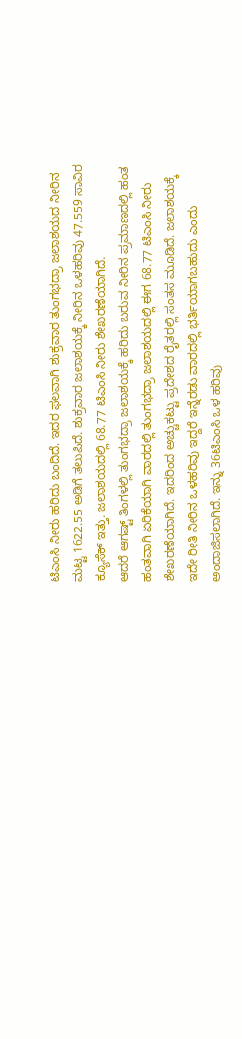ಟಿಎಂಸಿ ನೀರು ಹರಿದು ಬಂದಿದೆ. ಇದರ ಫಲವಾಗಿ ಶುಕ್ರವಾರ ತುಂಗಭದ್ರಾ ಜಲಾಶಯದ ನೀರಿನ ಮಟ್ಟ 1622.55 ಅಡಿಗೆ ತಲುಪಿದೆ. ಶುಕ್ರವಾರ ಜಲಾಶಯಕ್ಕೆ ನೀರಿನ ಒಳಹರಿವು 47.559 ಸಾವಿರ ಕ್ಯೂಸೆಕ್ ಇತ್ತು. ಜಲಾಶಯದಲ್ಲಿ 68.77 ಟಿಎಂಸಿ ನೀರು ಶೇಖರಣೆಯಾಗಿದೆ.
ಆದರೆ ಆಗಷ್ಟ್ ತಿಂಗಳಲ್ಲಿ ತುಂಗಭದ್ರಾ ಜಲಾಶಯಕ್ಕೆ ಹರಿದು ಬರುವ ನೀರಿನ ಪ್ರಮಾಣದಲ್ಲಿ ಹಂತ ಹಂತವಾಗಿ ಏರಿಕೆಯಾಗಿ ವಾರದಲ್ಲಿ ತುಂಗಭದ್ರಾ ಜಲಾಶಯದಲ್ಲಿ ಈಗ 68.77 ಟಿಎಂಸಿ ನೀರು ಶೇಖರಣೆಯಾಗಿದೆ. ಇದರಿಂದ ಅಚ್ಚುಕಟ್ಟು ಪ್ರದೇಶದ ರೈತರಲ್ಲಿ ಸಂತಸ ಮೂಡಿದೆ. ಜಲಾಶಯಕ್ಕೆ ಇದೇ ರೀತಿ ನೀರಿನ ಒಳಹರಿವು ಇದ್ದರೆ ಇನ್ನೆರಡು ವಾರದಲ್ಲಿ ಭರ್ತಿಯಾಗಬಹುದು ಎಂದು ಅಂದಾಜಿಸಲಾಗಿದೆ. ಇನ್ನು 36ಟಿಎಂಸಿ ಒಳ ಹರಿವು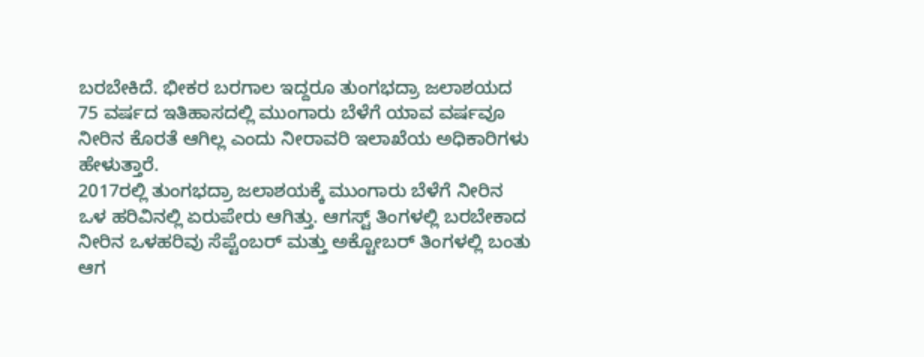ಬರಬೇಕಿದೆ. ಭೀಕರ ಬರಗಾಲ ಇದ್ದರೂ ತುಂಗಭದ್ರಾ ಜಲಾಶಯದ 75 ವರ್ಷದ ಇತಿಹಾಸದಲ್ಲಿ ಮುಂಗಾರು ಬೆಳೆಗೆ ಯಾವ ವರ್ಷವೂ ನೀರಿನ ಕೊರತೆ ಆಗಿಲ್ಲ ಎಂದು ನೀರಾವರಿ ಇಲಾಖೆಯ ಅಧಿಕಾರಿಗಳು ಹೇಳುತ್ತಾರೆ.
2017ರಲ್ಲಿ ತುಂಗಭದ್ರಾ ಜಲಾಶಯಕ್ಕೆ ಮುಂಗಾರು ಬೆಳೆಗೆ ನೀರಿನ ಒಳ ಹರಿವಿನಲ್ಲಿ ಏರುಪೇರು ಆಗಿತ್ತು. ಆಗಸ್ಟ್ ತಿಂಗಳಲ್ಲಿ ಬರಬೇಕಾದ ನೀರಿನ ಒಳಹರಿವು ಸೆಪ್ಟೆಂಬರ್ ಮತ್ತು ಅಕ್ಟೋಬರ್ ತಿಂಗಳಲ್ಲಿ ಬಂತು ಆಗ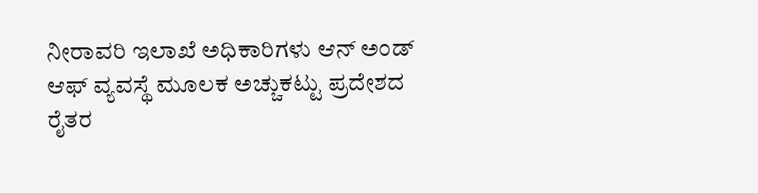ನೀರಾವರಿ ಇಲಾಖೆ ಅಧಿಕಾರಿಗಳು ಆನ್ ಅಂಡ್ ಆಫ್ ವ್ಯವಸ್ಥೆ ಮೂಲಕ ಅಚ್ಚುಕಟ್ಟು ಪ್ರದೇಶದ ರೈತರ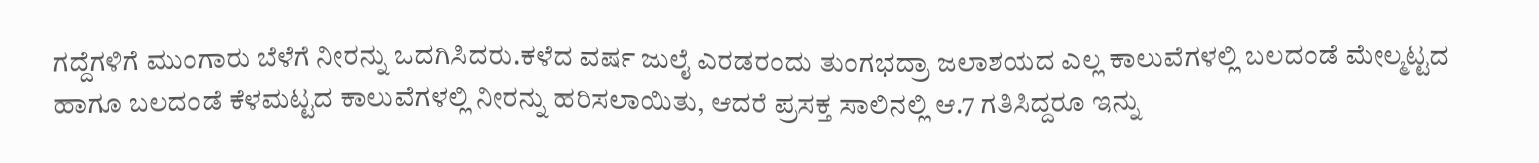ಗದ್ದೆಗಳಿಗೆ ಮುಂಗಾರು ಬೆಳೆಗೆ ನೀರನ್ನು ಒದಗಿಸಿದರು.ಕಳೆದ ವರ್ಷ ಜುಲೈ ಎರಡರಂದು ತುಂಗಭದ್ರಾ ಜಲಾಶಯದ ಎಲ್ಲ ಕಾಲುವೆಗಳಲ್ಲಿ ಬಲದಂಡೆ ಮೇಲ್ಮಟ್ಟದ ಹಾಗೂ ಬಲದಂಡೆ ಕೆಳಮಟ್ಟದ ಕಾಲುವೆಗಳಲ್ಲಿ ನೀರನ್ನು ಹರಿಸಲಾಯಿತು, ಆದರೆ ಪ್ರಸಕ್ತ ಸಾಲಿನಲ್ಲಿ ಆ.7 ಗತಿಸಿದ್ದರೂ ಇನ್ನು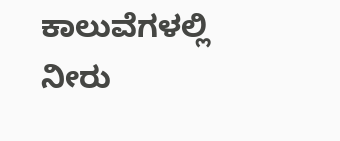ಕಾಲುವೆಗಳಲ್ಲಿ ನೀರು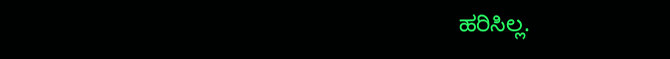ಹರಿಸಿಲ್ಲ.